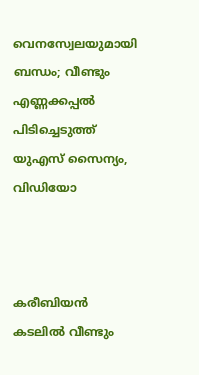വെനസ്വേലയുമായി ബന്ധം; വീണ്ടും എണ്ണക്കപ്പല്‍ പിടിച്ചെടുത്ത് യുഎസ് സൈന്യം, വിഡിയോ



കരീബിയന്‍ കടലില്‍ വീണ്ടും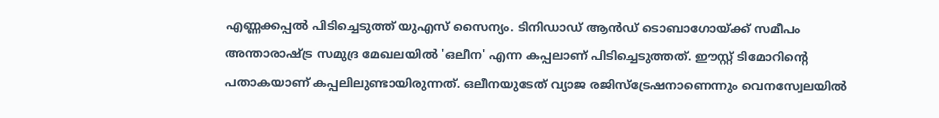എണ്ണക്കപ്പല്‍ പിടിച്ചെടുത്ത് യുഎസ് സൈന്യം. ടിനിഡാഡ് ആന്‍ഡ് ടൊബാഗോയ്ക്ക് സമീപം അന്താരാഷ്ട്ര സമുദ്ര മേഖലയില്‍ 'ഒലീന' എന്ന കപ്പലാണ് പിടിച്ചെടുത്തത്. ഈസ്റ്റ് ടിമോറിന്റെ പതാകയാണ് കപ്പലിലുണ്ടായിരുന്നത്. ഒലീനയുടേത് വ്യാജ രജിസ്‌ട്രേഷനാണെന്നും വെനസ്വേലയില്‍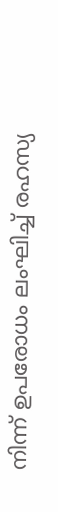നിന്ന് ഉപരോധം ലംഘിച്ച് രഹസ്യ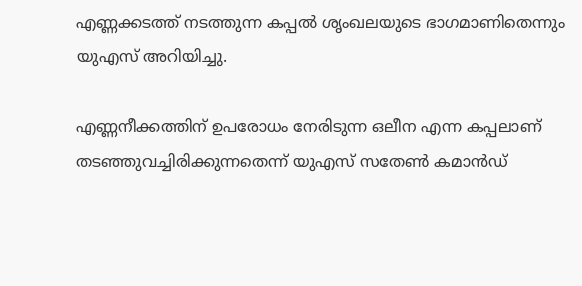എണ്ണക്കടത്ത് നടത്തുന്ന കപ്പല്‍ ശൃംഖലയുടെ ഭാഗമാണിതെന്നും യുഎസ് അറിയിച്ചു.

എണ്ണനീക്കത്തിന് ഉപരോധം നേരിടുന്ന ഒലീന എന്ന കപ്പലാണ് തടഞ്ഞുവച്ചിരിക്കുന്നതെന്ന് യുഎസ് സതേണ്‍ കമാന്‍ഡ്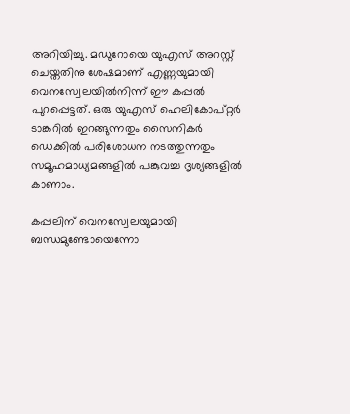അറിയിച്ചു. മഡുറോയെ യുഎസ് അറസ്റ്റ് ചെയ്തതിനു ശേഷമാണ് എണ്ണയുമായി വെനസ്വേലയില്‍നിന്ന് ഈ കപ്പല്‍ പുറപ്പെട്ടത്. ഒരു യുഎസ് ഹെലികോപ്റ്റര്‍ ടാങ്കറില്‍ ഇറങ്ങുന്നതും സൈനികര്‍ ഡെക്കില്‍ പരിശോധന നടത്തുന്നതും സമൂഹമാധ്യമങ്ങളില്‍ പങ്കുവച്ച ദൃശ്യങ്ങളില്‍ കാണാം.

കപ്പലിന് വെനസ്വേലയുമായി ബന്ധമുണ്ടോയെന്നോ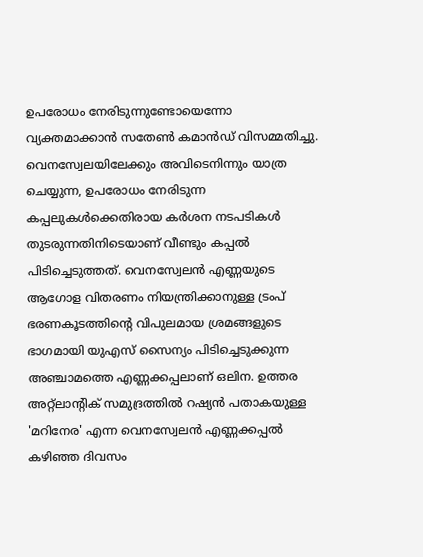ഉപരോധം നേരിടുന്നുണ്ടോയെന്നോ വ്യക്തമാക്കാന്‍ സതേണ്‍ കമാന്‍ഡ് വിസമ്മതിച്ചു. വെനസ്വേലയിലേക്കും അവിടെനിന്നും യാത്ര ചെയ്യുന്ന, ഉപരോധം നേരിടുന്ന കപ്പലുകള്‍ക്കെതിരായ കര്‍ശന നടപടികള്‍ തുടരുന്നതിനിടെയാണ് വീണ്ടും കപ്പല്‍ പിടിച്ചെടുത്തത്. വെനസ്വേലന്‍ എണ്ണയുടെ ആഗോള വിതരണം നിയന്ത്രിക്കാനുള്ള ട്രംപ് ഭരണകൂടത്തിന്റെ വിപുലമായ ശ്രമങ്ങളുടെ ഭാഗമായി യുഎസ് സൈന്യം പിടിച്ചെടുക്കുന്ന അഞ്ചാമത്തെ എണ്ണക്കപ്പലാണ് ഒലിന. ഉത്തര അറ്റ്ലാന്റിക് സമുദ്രത്തില്‍ റഷ്യന്‍ പതാകയുള്ള 'മറിനേര' എന്ന വെനസ്വേലന്‍ എണ്ണക്കപ്പല്‍ കഴിഞ്ഞ ദിവസം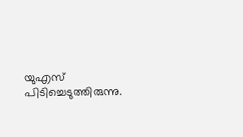യുഎസ് പിടിച്ചെടുത്തിരുന്നു.